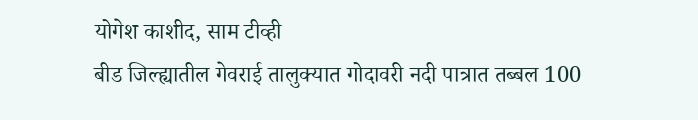योगेश काशीद, साम टीव्ही
बीड जिल्ह्यातील गेवराई तालुक्यात गोदावरी नदी पात्रात तब्बल 100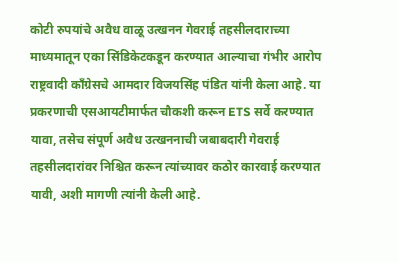कोटी रुपयांचे अवैध वाळू उत्खनन गेवराई तहसीलदाराच्या माध्यमातून एका सिंडिकेटकडून करण्यात आल्याचा गंभीर आरोप राष्ट्रवादी काँग्रेसचे आमदार विजयसिंह पंडित यांनी केला आहे. या प्रकरणाची एसआयटीमार्फत चौकशी करून ETS सर्वे करण्यात यावा, तसेच संपूर्ण अवैध उत्खननाची जबाबदारी गेवराई तहसीलदारांवर निश्चित करून त्यांच्यावर कठोर कारवाई करण्यात यावी, अशी मागणी त्यांनी केली आहे.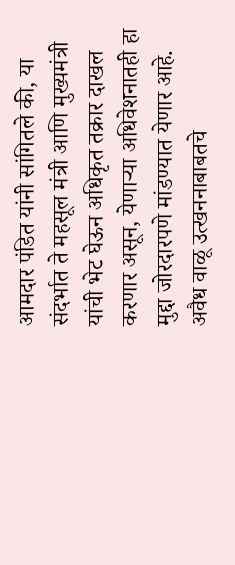आमदार पंडित यांनी सांगितले की, या संदर्भात ते महसूल मंत्री आणि मुख्यमंत्री यांची भेट घेऊन अधिकृत तक्रार दाखल करणार असून, येणाऱ्या अधिवेशनातही हा मुद्दा जोरदारपणे मांडण्यात येणार आहे. अवैध वाळू उत्खननाबाबतचे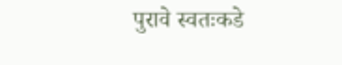पुरावे स्वतःकडे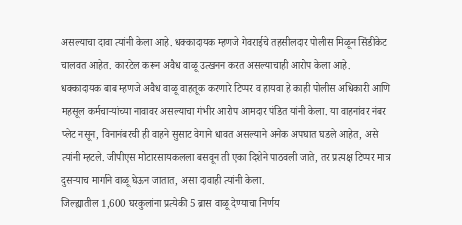असल्याचा दावा त्यांनी केला आहे. धक्कादायक म्हणजे गेवराईचे तहसीलदार पोलीस मिळून सिंडीकेट चालवत आहेत. कारटेल करून अवैध वाळू उत्खनन करत असल्याचाही आरोप केला आहे.
धक्कादायक बाब म्हणजे अवैध वाळू वाहतूक करणारे टिप्पर व हायवा हे काही पोलीस अधिकारी आणि महसूल कर्मचाऱ्यांच्या नावावर असल्याचा गंभीर आरोप आमदार पंडित यांनी केला. या वाहनांवर नंबर प्लेट नसून, विनानंबरची ही वाहने सुसाट वेगाने धावत असल्याने अनेक अपघात घडले आहेत, असे त्यांनी म्हटले. जीपीएस मोटारसायकलला बसवून ती एका दिशेने पाठवली जाते, तर प्रत्यक्ष टिप्पर मात्र दुसऱ्याच मार्गाने वाळू घेऊन जातात, असा दावाही त्यांनी केला.
जिल्ह्यातील 1,600 घरकुलांना प्रत्येकी 5 ब्रास वाळू देण्याचा निर्णय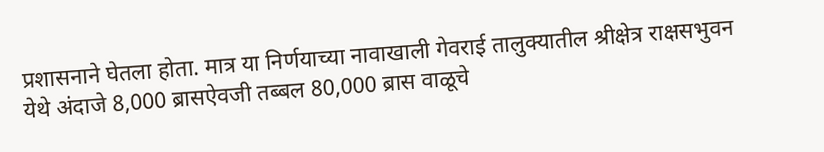प्रशासनाने घेतला होता. मात्र या निर्णयाच्या नावाखाली गेवराई तालुक्यातील श्रीक्षेत्र राक्षसभुवन येथे अंदाजे 8,000 ब्रासऐवजी तब्बल 80,000 ब्रास वाळूचे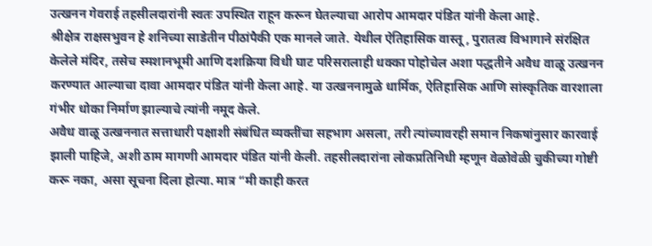उत्खनन गेवराई तहसीलदारांनी स्वतः उपस्थित राहून करून घेतल्याचा आरोप आमदार पंडित यांनी केला आहे.
श्रीक्षेत्र राक्षसभुवन हे शनिच्या साडेतीन पीठांपैकी एक मानले जाते. येथील ऐतिहासिक वास्तू, पुरातत्व विभागाने संरक्षित केलेले मंदिर, तसेच स्मशानभूमी आणि दशक्रिया विधी घाट परिसरालाही धक्का पोहोचेल अशा पद्धतीने अवैध वाळू उत्खनन करण्यात आल्याचा दावा आमदार पंडित यांनी केला आहे. या उत्खननामुळे धार्मिक, ऐतिहासिक आणि सांस्कृतिक वारशाला गंभीर धोका निर्माण झाल्याचे त्यांनी नमूद केले.
अवैध वाळू उत्खननात सत्ताधारी पक्षाशी संबंधित व्यक्तींचा सहभाग असला, तरी त्यांच्यावरही समान निकषांनुसार कारवाई झाली पाहिजे, अशी ठाम मागणी आमदार पंडित यांनी केली. तहसीलदारांना लोकप्रतिनिधी म्हणून वेळोवेळी चुकीच्या गोष्टी करू नका, असा सूचना दिला होत्या. मात्र “मी काही करत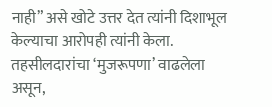नाही” असे खोटे उत्तर देत त्यांनी दिशाभूल केल्याचा आरोपही त्यांनी केला. तहसीलदारांचा ‘मुजरूपणा’ वाढलेला असून,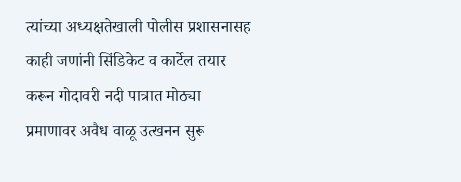त्यांच्या अध्यक्षतेखाली पोलीस प्रशासनासह काही जणांनी सिंडिकेट व कार्टेल तयार करून गोदावरी नदी पात्रात मोठ्या प्रमाणावर अवैध वाळू उत्खनन सुरू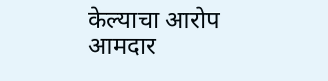केल्याचा आरोप आमदार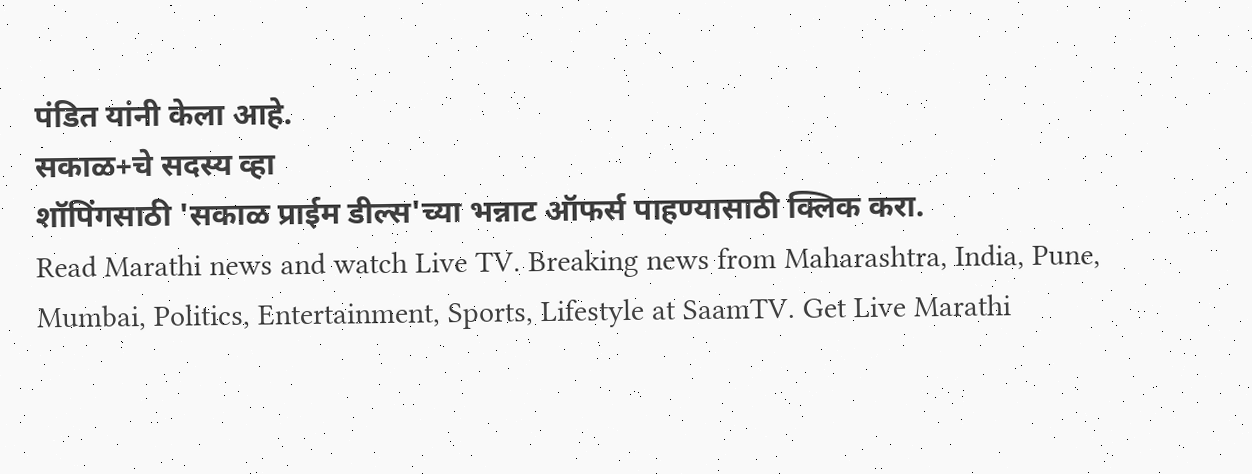पंडित यांनी केला आहे.
सकाळ+चे सदस्य व्हा
शॉपिंगसाठी 'सकाळ प्राईम डील्स'च्या भन्नाट ऑफर्स पाहण्यासाठी क्लिक करा.
Read Marathi news and watch Live TV. Breaking news from Maharashtra, India, Pune, Mumbai, Politics, Entertainment, Sports, Lifestyle at SaamTV. Get Live Marathi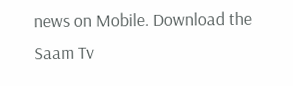news on Mobile. Download the Saam Tv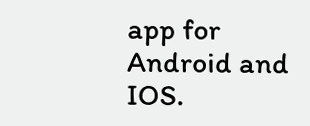app for Android and IOS.